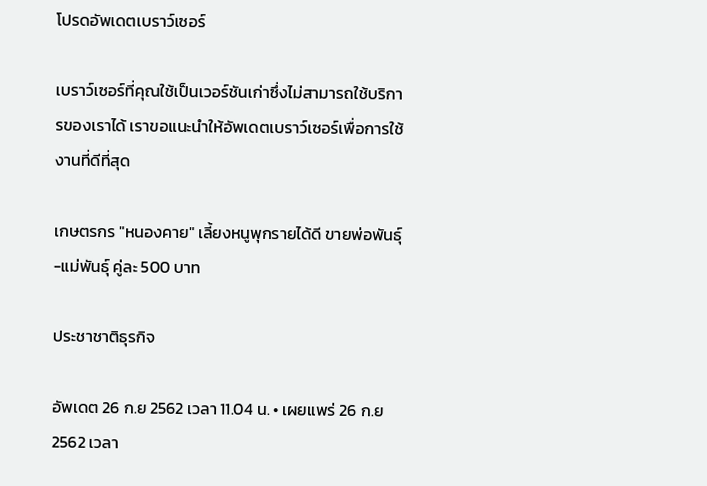โปรดอัพเดตเบราว์เซอร์

เบราว์เซอร์ที่คุณใช้เป็นเวอร์ชันเก่าซึ่งไม่สามารถใช้บริการของเราได้ เราขอแนะนำให้อัพเดตเบราว์เซอร์เพื่อการใช้งานที่ดีที่สุด

เกษตรกร "หนองคาย" เลี้ยงหนูพุกรายได้ดี ขายพ่อพันธุ์-แม่พันธุ์ คู่ละ 500 บาท

ประชาชาติธุรกิจ

อัพเดต 26 ก.ย 2562 เวลา 11.04 น. • เผยแพร่ 26 ก.ย 2562 เวลา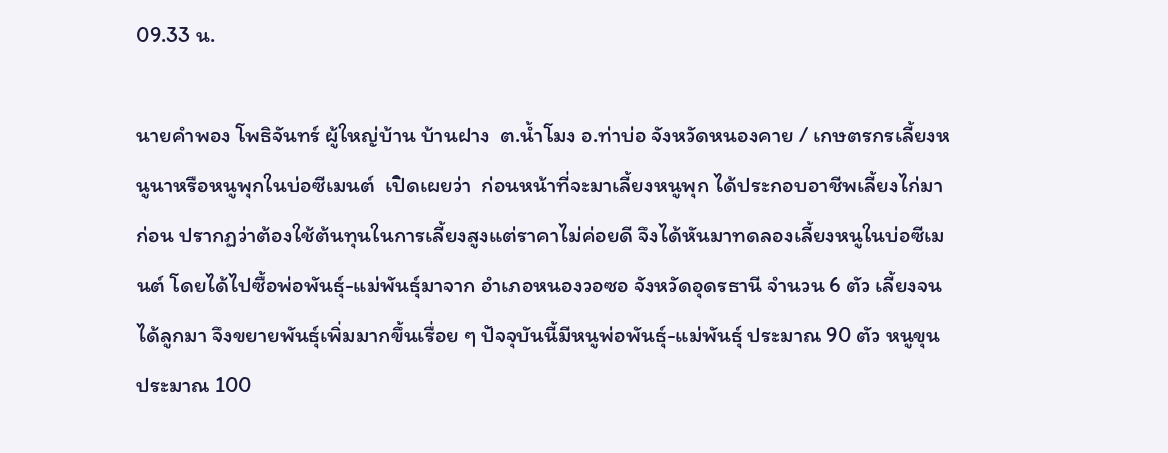09.33 น.

นายคำพอง โพธิจันทร์ ผู้ใหญ่บ้าน บ้านฝาง  ต.น้ำโมง อ.ท่าบ่อ จังหวัดหนองคาย / เกษตรกรเลี้ยงหนูนาหรือหนูพุกในบ่อซีเมนต์  เปิดเผยว่า  ก่อนหน้าที่จะมาเลี้ยงหนูพุก ได้ประกอบอาชีพเลี้ยงไก่มาก่อน ปรากฏว่าต้องใช้ต้นทุนในการเลี้ยงสูงแต่ราคาไม่ค่อยดี จึงได้หันมาทดลองเลี้ยงหนูในบ่อซีเมนต์ โดยได้ไปซื้อพ่อพันธุ์-แม่พันธุ์มาจาก อำเภอหนองวอซอ จังหวัดอุดรธานี จำนวน 6 ตัว เลี้ยงจนได้ลูกมา จึงขยายพันธุ์เพิ่มมากขึ้นเรื่อย ๆ ปัจจุบันนี้มีหนูพ่อพันธุ์-แม่พันธุ์ ประมาณ 90 ตัว หนูขุน ประมาณ 100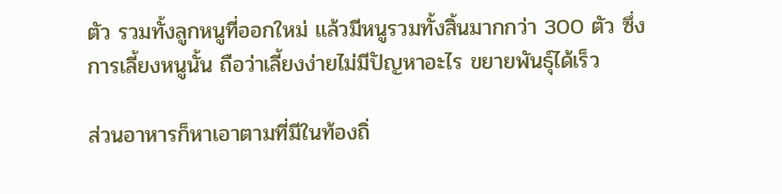ตัว รวมทั้งลูกหนูที่ออกใหม่ แล้วมีหนูรวมทั้งสิ้นมากกว่า 300 ตัว ซึ่งการเลี้ยงหนูนั้น ถือว่าเลี้ยงง่ายไม่มีปัญหาอะไร ขยายพันธุ์ได้เร็ว

ส่วนอาหารก็หาเอาตามที่มีในท้องถิ่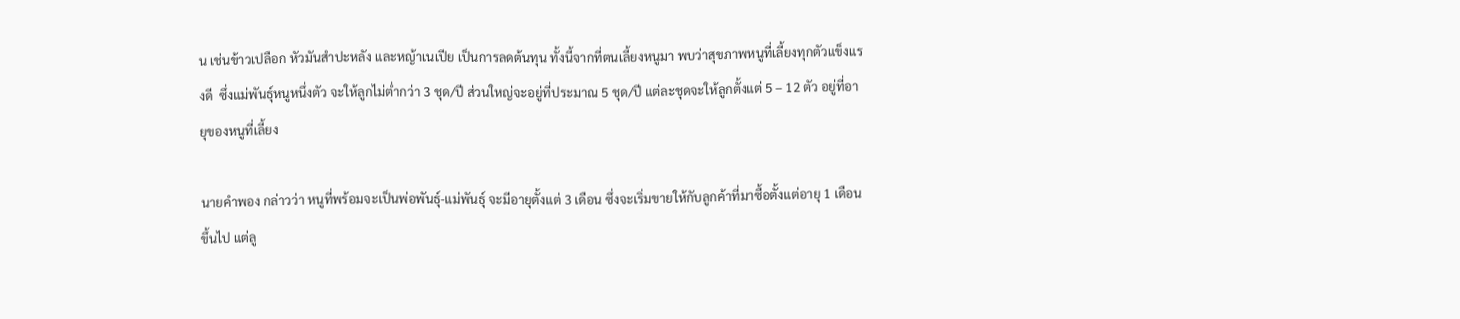น เช่นข้าวเปลือก หัวมันสำปะหลัง และหญ้าเนเปีย เป็นการลดต้นทุน ทั้งนี้จากที่ตนเลี้ยงหนูมา พบว่าสุขภาพหนูที่เลี้ยงทุกตัวแข็งแรงดี  ซึ่งแม่พันธุ์หนูหนึ่งตัว จะให้ลูกไม่ต่ำกว่า 3 ชุด/ปี ส่วนใหญ่จะอยู่ที่ประมาณ 5 ชุด/ปี แต่ละชุดจะให้ลูกตั้งแต่ 5 – 12 ตัว อยู่ที่อายุของหนูที่เลี้ยง

นายคำพอง กล่าวว่า หนูที่พร้อมจะเป็นพ่อพันธุ์-แม่พันธุ์ จะมีอายุตั้งแต่ 3 เดือน ซึ่งจะเริ่มขายให้กับลูกค้าที่มาซื้อตั้งแต่อายุ 1 เดือนขึ้นไป แต่ลู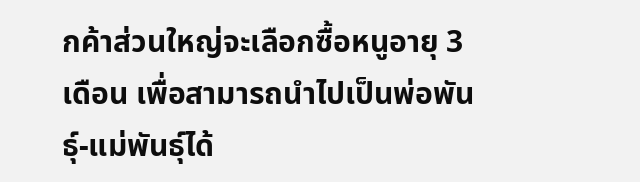กค้าส่วนใหญ่จะเลือกซื้อหนูอายุ 3 เดือน เพื่อสามารถนำไปเป็นพ่อพันธุ์-แม่พันธุ์ได้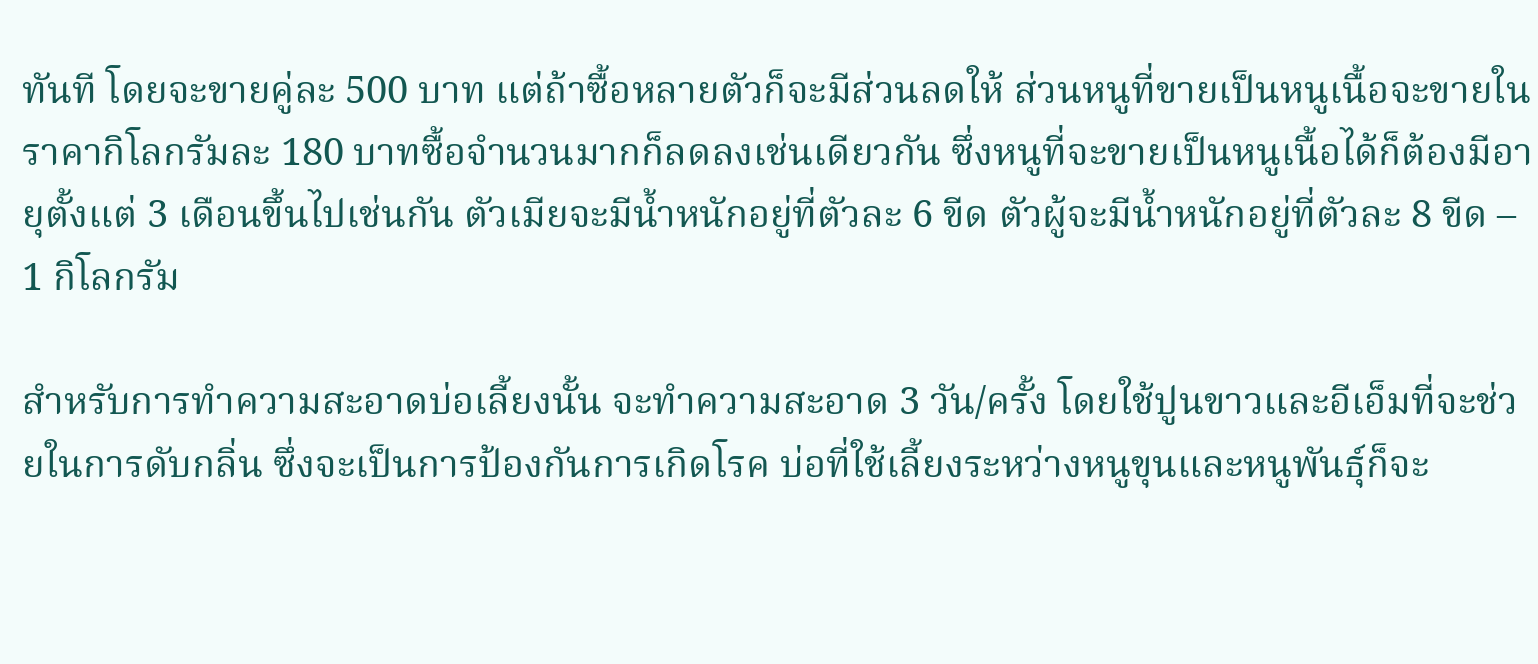ทันที โดยจะขายคู่ละ 500 บาท แต่ถ้าซื้อหลายตัวก็จะมีส่วนลดให้ ส่วนหนูที่ขายเป็นหนูเนื้อจะขายในราคากิโลกรัมละ 180 บาทซื้อจำนวนมากก็ลดลงเช่นเดียวกัน ซึ่งหนูที่จะขายเป็นหนูเนื้อได้ก็ต้องมีอายุตั้งแต่ 3 เดือนขึ้นไปเช่นกัน ตัวเมียจะมีน้ำหนักอยู่ที่ตัวละ 6 ขีด ตัวผู้จะมีน้ำหนักอยู่ที่ตัวละ 8 ขีด – 1 กิโลกรัม

สำหรับการทำความสะอาดบ่อเลี้ยงนั้น จะทำความสะอาด 3 วัน/ครั้ง โดยใช้ปูนขาวและอีเอ็มที่จะช่วยในการดับกลิ่น ซึ่งจะเป็นการป้องกันการเกิดโรค บ่อที่ใช้เลี้ยงระหว่างหนูขุนและหนูพันธุ์ก็จะ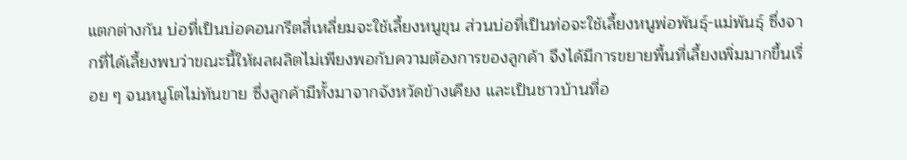แตกต่างกัน บ่อที่เป็นบ่อคอนกรีตสี่เหลี่ยมจะใช้เลี้ยงหนูขุน ส่วนบ่อที่เป็นท่อจะใช้เลี้ยงหนูพ่อพันธุ์-แม่พันธุ์ ซึ่งจากที่ได้เลี้ยงพบว่าขณะนี้ให้ผลผลิตไม่เพียงพอกับความต้องการของลูกค้า จึงได้มีการขยายพื้นที่เลี้ยงเพิ่มมากขึ้นเรื่อย ๆ จนหนูโตไม่ทันขาย ซึ่งลูกค้ามีทั้งมาจากจังหวัดข้างเคียง และเป็นชาวบ้านที่อ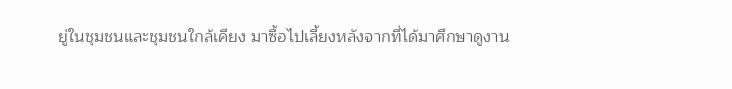ยู่ในชุมชนและชุมชนใกล้เคียง มาซื้อไปเลี้ยงหลังจากที่ได้มาศึกษาดูงาน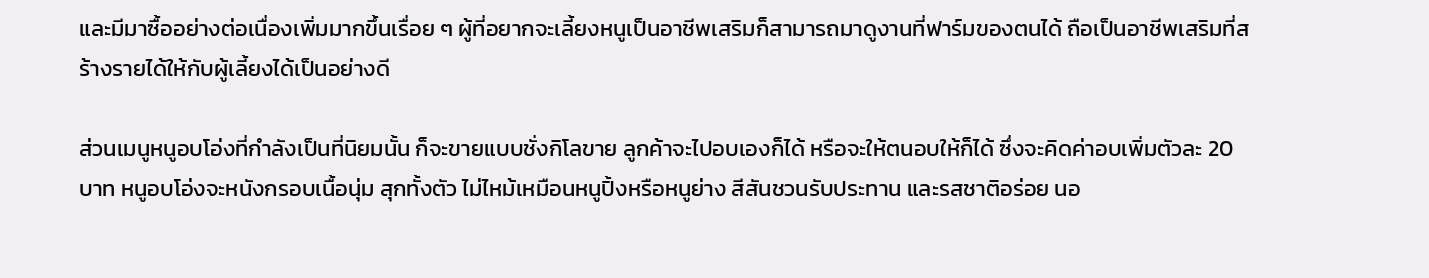และมีมาซื้ออย่างต่อเนื่องเพิ่มมากขึ้นเรื่อย ๆ ผู้ที่อยากจะเลี้ยงหนูเป็นอาชีพเสริมก็สามารถมาดูงานที่ฟาร์มของตนได้ ถือเป็นอาชีพเสริมที่สร้างรายได้ให้กับผู้เลี้ยงได้เป็นอย่างดี

ส่วนเมนูหนูอบโอ่งที่กำลังเป็นที่นิยมนั้น ก็จะขายแบบชั่งกิโลขาย ลูกค้าจะไปอบเองก็ได้ หรือจะให้ตนอบให้ก็ได้ ซึ่งจะคิดค่าอบเพิ่มตัวละ 20 บาท หนูอบโอ่งจะหนังกรอบเนื้อนุ่ม สุกทั้งตัว ไม่ไหม้เหมือนหนูปิ้งหรือหนูย่าง สีสันชวนรับประทาน และรสชาติอร่อย นอ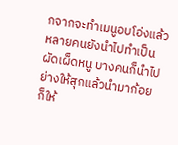กจากจะทำเมนูอบโอ่งแล้ว หลายคนยังนำไปทำเป็นผัดเผ็ดหนู บางคนก็นำไปย่างให้สุกแล้วนำมาก้อย ก็ให้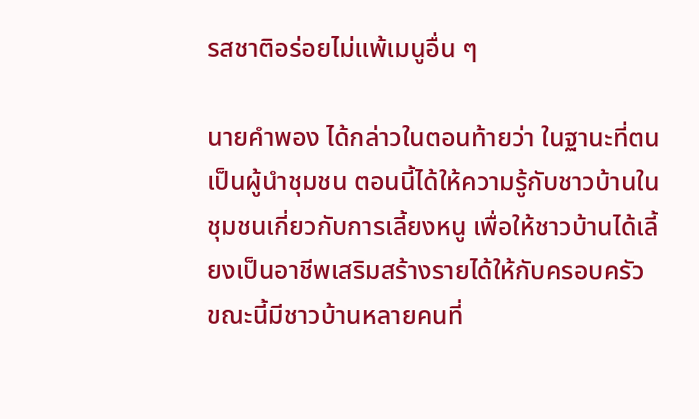รสชาติอร่อยไม่แพ้เมนูอื่น ๆ

นายคำพอง ได้กล่าวในตอนท้ายว่า ในฐานะที่ตนเป็นผู้นำชุมชน ตอนนี้ได้ให้ความรู้กับชาวบ้านในชุมชนเกี่ยวกับการเลี้ยงหนู เพื่อให้ชาวบ้านได้เลี้ยงเป็นอาชีพเสริมสร้างรายได้ให้กับครอบครัว ขณะนี้มีชาวบ้านหลายคนที่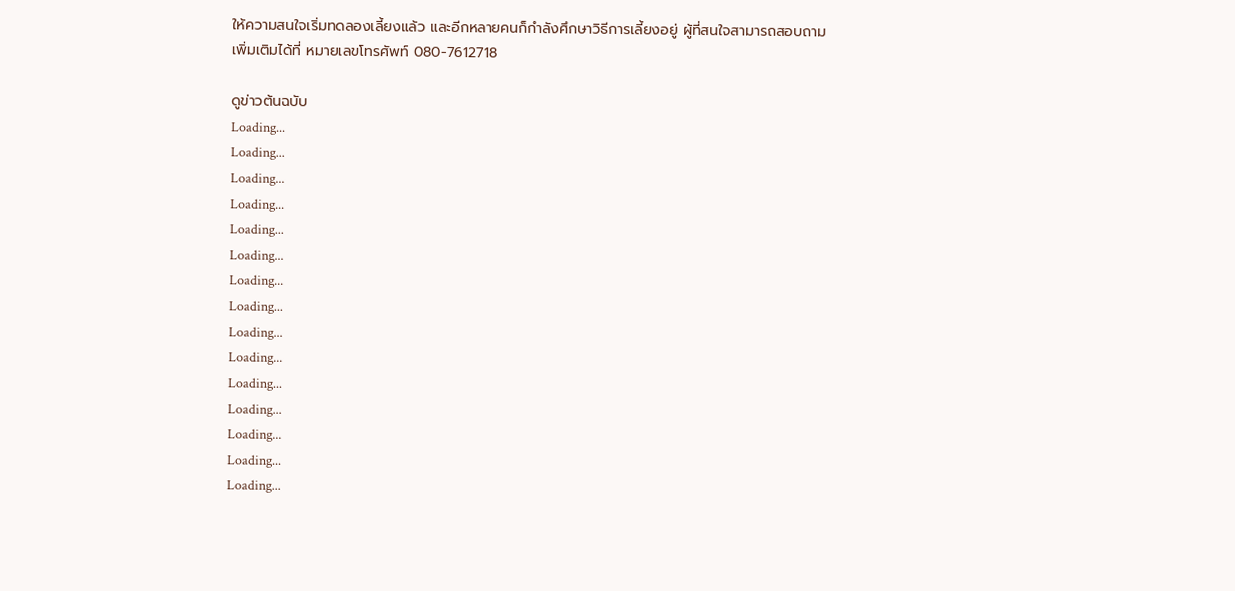ให้ความสนใจเริ่มทดลองเลี้ยงแล้ว และอีกหลายคนก็กำลังศึกษาวิธีการเลี้ยงอยู่ ผู้ที่สนใจสามารถสอบถามเพิ่มเติมได้ที่ หมายเลขโทรศัพท์ 080-7612718

ดูข่าวต้นฉบับ
Loading...
Loading...
Loading...
Loading...
Loading...
Loading...
Loading...
Loading...
Loading...
Loading...
Loading...
Loading...
Loading...
Loading...
Loading...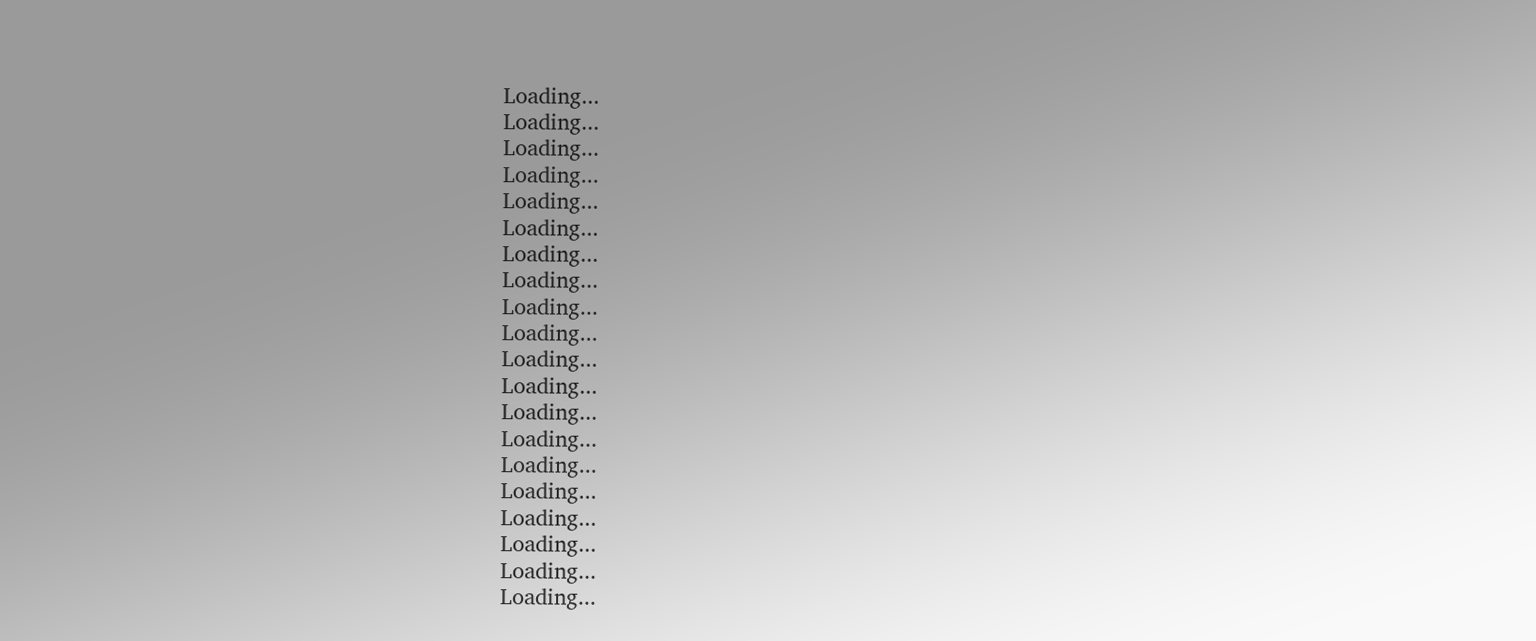Loading...
Loading...
Loading...
Loading...
Loading...
Loading...
Loading...
Loading...
Loading...
Loading...
Loading...
Loading...
Loading...
Loading...
Loading...
Loading...
Loading...
Loading...
Loading...
Loading...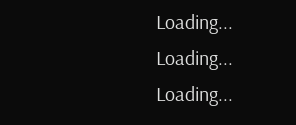Loading...
Loading...
Loading...